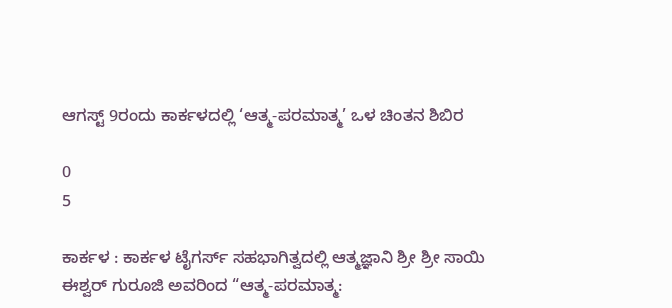ಆಗಸ್ಟ್ 9ರಂದು ಕಾರ್ಕಳದಲ್ಲಿ ‘ಆತ್ಮ-ಪರಮಾತ್ಮ’ ಒಳ ಚಿಂತನ ಶಿಬಿರ

0
5

ಕಾರ್ಕಳ : ಕಾರ್ಕಳ ಟೈಗರ್ಸ್ ಸಹಭಾಗಿತ್ವದಲ್ಲಿ ಆತ್ಮಜ್ಞಾನಿ ಶ್ರೀ ಶ್ರೀ ಸಾಯಿ ಈಶ್ವರ್ ಗುರೂಜಿ ಅವರಿಂದ “ಆತ್ಮ-ಪರಮಾತ್ಮ: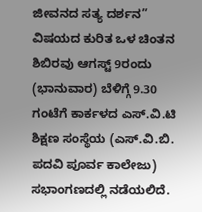ಜೀವನದ ಸತ್ಯ ದರ್ಶನ” ವಿಷಯದ ಕುರಿತ ಒಳ ಚಿಂತನ ಶಿಬಿರವು ಆಗಸ್ಟ್ 9ರಂದು (ಭಾನುವಾರ) ಬೆಳಿಗ್ಗೆ 9.30 ಗಂಟೆಗೆ ಕಾರ್ಕಳದ ಎಸ್.ವಿ.ಟಿ ಶಿಕ್ಷಣ ಸಂಸ್ಥೆಯ (ಎಸ್.ವಿ.ಬಿ. ಪದವಿ ಪೂರ್ವ ಕಾಲೇಜು) ಸಭಾಂಗಣದಲ್ಲಿ ನಡೆಯಲಿದೆ.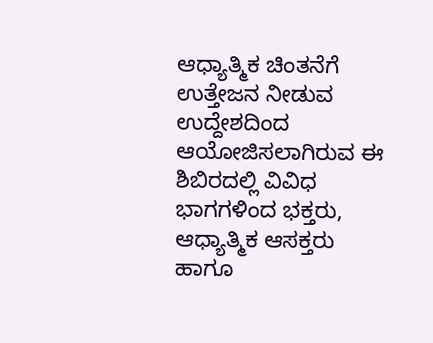ಆಧ್ಯಾತ್ಮಿಕ ಚಿಂತನೆಗೆ ಉತ್ತೇಜನ ನೀಡುವ ಉದ್ದೇಶದಿಂದ ಆಯೋಜಿಸಲಾಗಿರುವ ಈ ಶಿಬಿರದಲ್ಲಿ ವಿವಿಧ ಭಾಗಗಳಿಂದ ಭಕ್ತರು, ಆಧ್ಯಾತ್ಮಿಕ ಆಸಕ್ತರು ಹಾಗೂ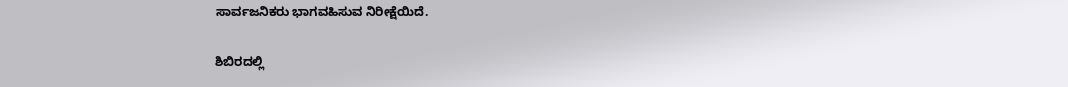ಸಾರ್ವಜನಿಕರು ಭಾಗವಹಿಸುವ ನಿರೀಕ್ಷೆಯಿದೆ.

ಶಿಬಿರದಲ್ಲಿ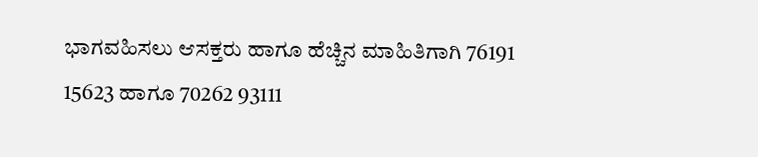ಭಾಗವಹಿಸಲು ಆಸಕ್ತರು ಹಾಗೂ ಹೆಚ್ಚಿನ ಮಾಹಿತಿಗಾಗಿ 76191 15623 ಹಾಗೂ 70262 93111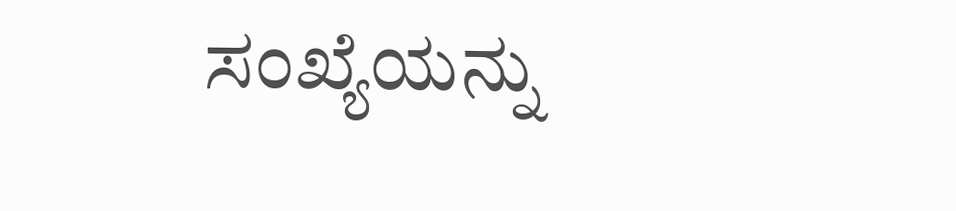ಸಂಖ್ಯೆಯನ್ನು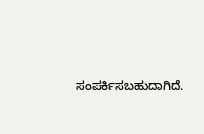ಸಂಪರ್ಕಿಸಬಹುದಾಗಿದೆ.